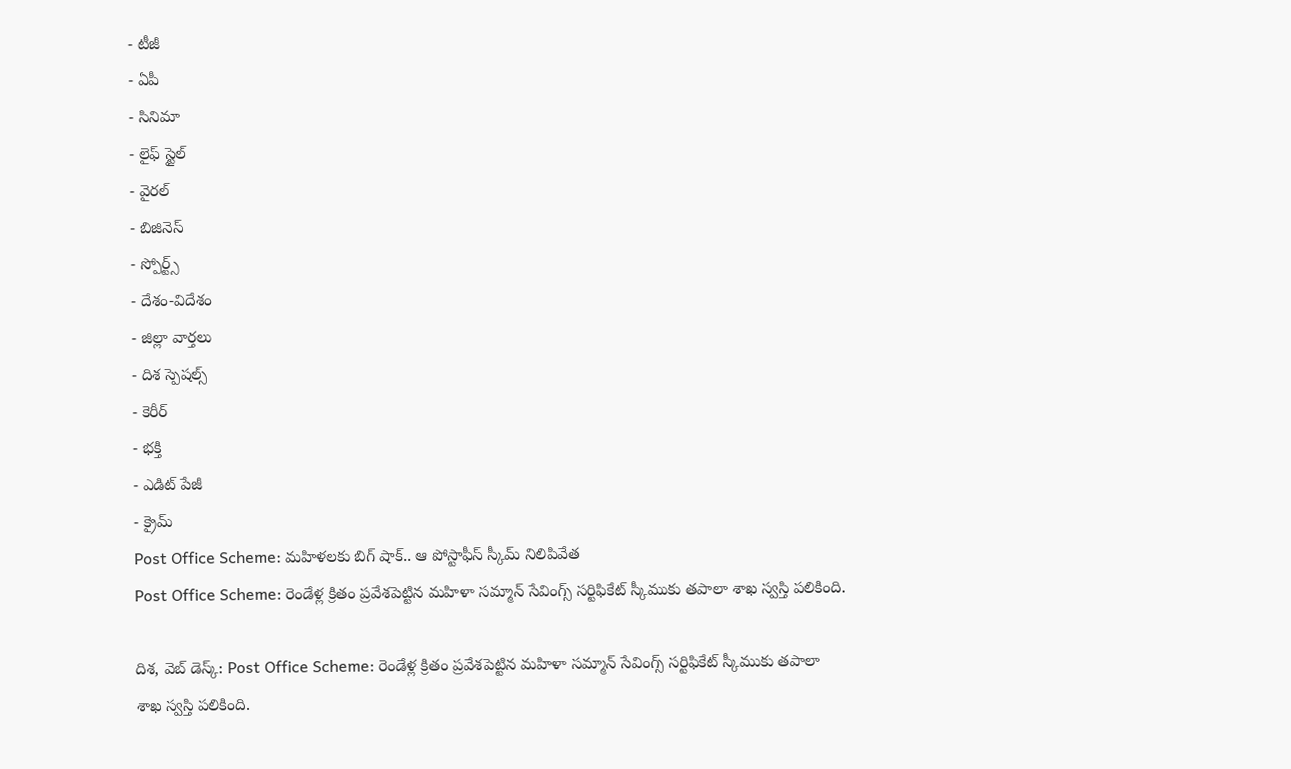- టీజీ
- ఏపీ
- సినిమా
- లైఫ్ స్టైల్
- వైరల్
- బిజినెస్
- స్పోర్ట్స్
- దేశం-విదేశం
- జిల్లా వార్తలు
- దిశ స్పెషల్స్
- కెరీర్
- భక్తి
- ఎడిట్ పేజీ
- క్రైమ్
Post Office Scheme: మహిళలకు బిగ్ షాక్.. ఆ పోస్టాఫీస్ స్కీమ్ నిలిపివేత
Post Office Scheme: రెండేళ్ల క్రితం ప్రవేశపెట్టిన మహిళా సమ్మాన్ సేవింగ్స్ సర్టిఫికేట్ స్కీముకు తపాలా శాఖ స్వస్తి పలికింది.

దిశ, వెబ్ డెస్క్: Post Office Scheme: రెండేళ్ల క్రితం ప్రవేశపెట్టిన మహిళా సమ్మాన్ సేవింగ్స్ సర్టిఫికేట్ స్కీముకు తపాలా శాఖ స్వస్తి పలికింది.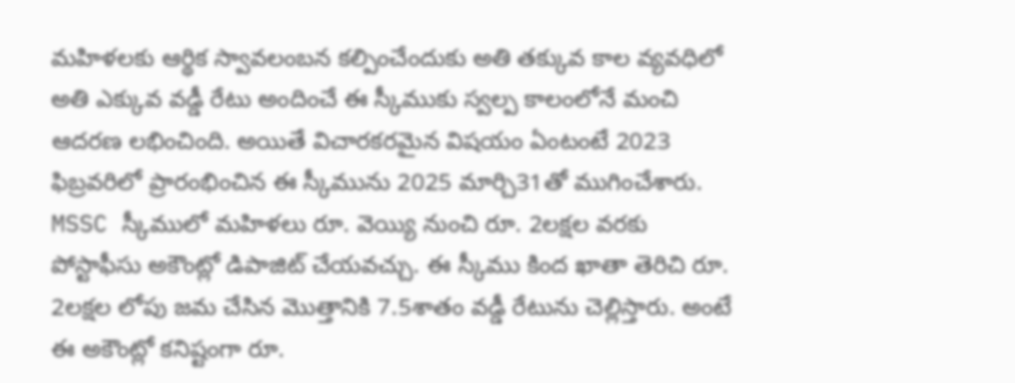మహిళలకు ఆర్థిక స్వావలంబన కల్పించేందుకు అతి తక్కువ కాల వ్యవధిలో అతి ఎక్కువ వడ్డీ రేటు అందించే ఈ స్కీముకు స్వల్ప కాలంలోనే మంచి ఆదరణ లభించింది. అయితే విచారకరమైన విషయం ఏంటంటే 2023 ఫిబ్రవరిలో ప్రారంభించిన ఈ స్కీమును 2025 మార్చి31తో ముగించేశారు.
MSSC స్కీములో మహిళలు రూ. వెయ్యి నుంచి రూ. 2లక్షల వరకు పోస్టాఫీసు అకౌంట్లో డిపాజిట్ చేయవచ్చు. ఈ స్కీము కింద ఖాతా తెరిచి రూ. 2లక్షల లోపు జమ చేసిన మొత్తానికి 7.5శాతం వడ్డీ రేటును చెల్లిస్తారు. అంటే ఈ అకౌంట్లో కనిష్టంగా రూ.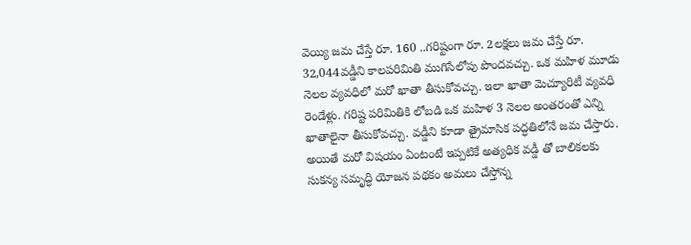వెయ్యి జమ చేస్తే రూ. 160 ..గరిష్టంగా రూ. 2లక్షలు జమ చేస్తే రూ. 32,044వడ్డీని కాలపరిమితి ముగిసేలోపు పొందవచ్చు. ఒక మహిళ మూడు నెలల వ్యవధిలో మరో ఖాతా తీసుకోవచ్చు. ఇలా ఖాతా మెచ్యూరిటీ వ్యవధి రెండేళ్లు. గరిష్ట పరిమితికి లోబడి ఒక మహిళ 3 నెలల అంతరంతో ఎన్ని ఖాతాలైనా తీసుకోవచ్చు. వడ్డీని కూడా త్రైమాసిక పద్ధతిలోనే జమ చేస్తారు.
అయితే మరో విషయం ఏంటంటే ఇప్పటికే అత్యధిక వడ్డీ తో బాలికలకు సుకన్య సమృద్ధి యోజన పథకం అమలు చేస్తోన్న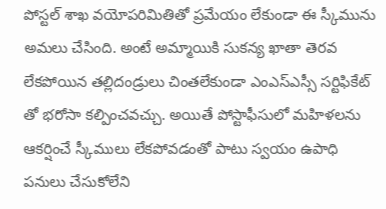పోస్టల్ శాఖ వయోపరిమితితో ప్రమేయం లేకుండా ఈ స్కీమును అమలు చేసింది. అంటే అమ్మాయికి సుకన్య ఖాతా తెరవ లేకపోయిన తల్లిదండ్రులు చింతలేకుండా ఎంఎస్ఎస్సీ సర్టిఫికేట్ తో భరోసా కల్పించవచ్చు. అయితే పోస్టాఫీసులో మహిళలను ఆకర్షించే స్కీములు లేకపోవడంతో పాటు స్వయం ఉపాధి పనులు చేసుకోలేని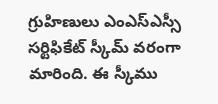గ్రుహిణులు ఎంఎస్ఎస్సీ సర్టిఫికేట్ స్కీమ్ వరంగా మారింది. ఈ స్కీము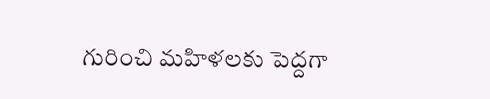గురించి మహిళలకు పెద్దగా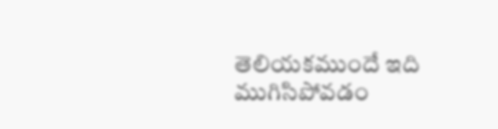తెలియకముందే ఇది ముగిసిపోవడం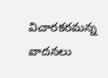విచారకరమన్న వాదనలు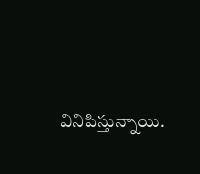వినిపిస్తున్నాయి.